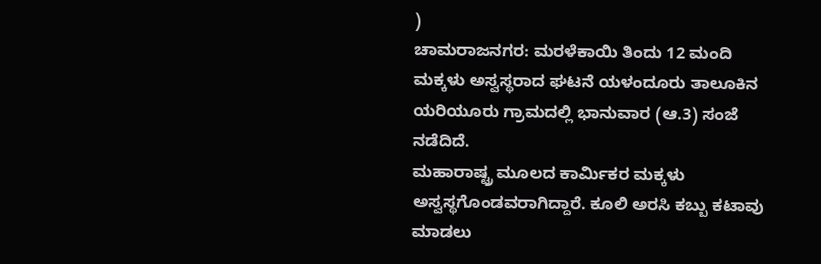)
ಚಾಮರಾಜನಗರ: ಮರಳೆಕಾಯಿ ತಿಂದು 12 ಮಂದಿ ಮಕ್ಕಳು ಅಸ್ವಸ್ಥರಾದ ಘಟನೆ ಯಳಂದೂರು ತಾಲೂಕಿನ ಯರಿಯೂರು ಗ್ರಾಮದಲ್ಲಿ ಭಾನುವಾರ (ಆ.3) ಸಂಜೆ ನಡೆದಿದೆ.
ಮಹಾರಾಷ್ಟ್ರ ಮೂಲದ ಕಾರ್ಮಿಕರ ಮಕ್ಕಳು ಅಸ್ವಸ್ಥಗೊಂಡವರಾಗಿದ್ದಾರೆ. ಕೂಲಿ ಅರಸಿ ಕಬ್ಬು ಕಟಾವು ಮಾಡಲು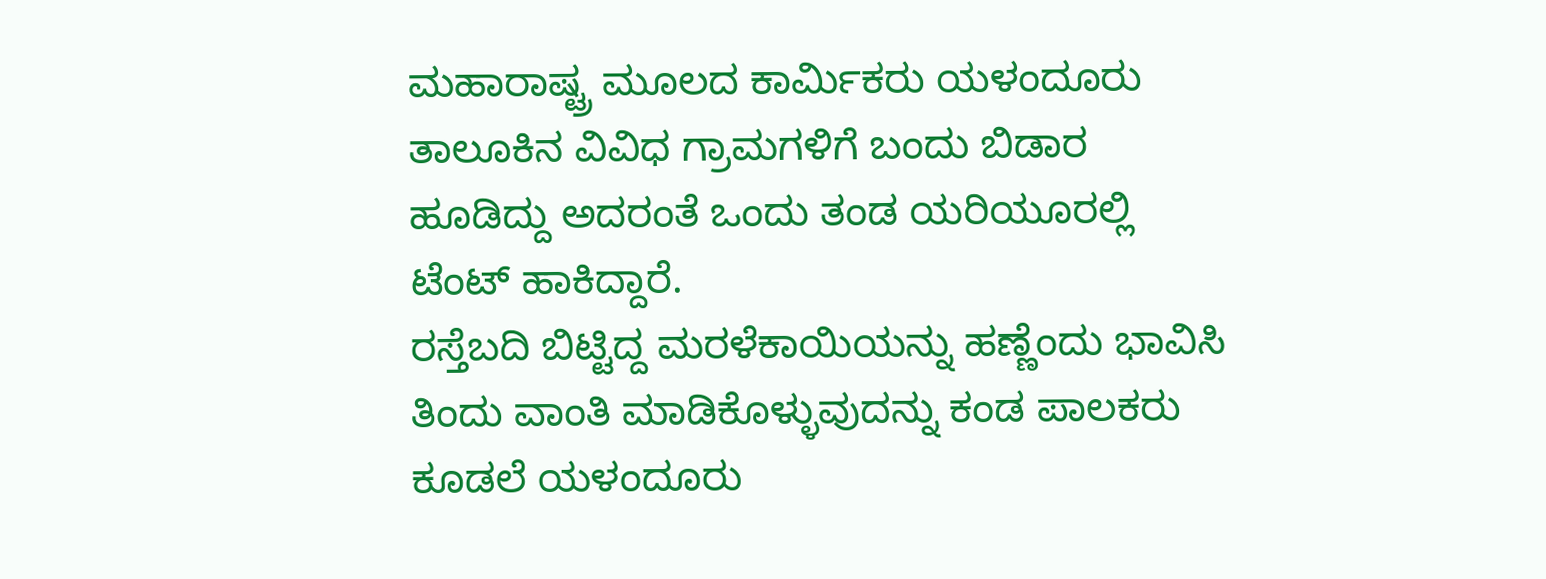ಮಹಾರಾಷ್ಟ್ರ ಮೂಲದ ಕಾರ್ಮಿಕರು ಯಳಂದೂರು ತಾಲೂಕಿನ ವಿವಿಧ ಗ್ರಾಮಗಳಿಗೆ ಬಂದು ಬಿಡಾರ ಹೂಡಿದ್ದು ಅದರಂತೆ ಒಂದು ತಂಡ ಯರಿಯೂರಲ್ಲಿ ಟೆಂಟ್ ಹಾಕಿದ್ದಾರೆ.
ರಸ್ತೆಬದಿ ಬಿಟ್ಟಿದ್ದ ಮರಳೆಕಾಯಿಯನ್ನು ಹಣ್ಣೆಂದು ಭಾವಿಸಿ ತಿಂದು ವಾಂತಿ ಮಾಡಿಕೊಳ್ಳುವುದನ್ನು ಕಂಡ ಪಾಲಕರು ಕೂಡಲೆ ಯಳಂದೂರು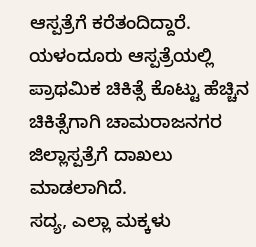ಆಸ್ಪತ್ರೆಗೆ ಕರೆತಂದಿದ್ದಾರೆ. ಯಳಂದೂರು ಆಸ್ಪತ್ರೆಯಲ್ಲಿ ಪ್ರಾಥಮಿಕ ಚಿಕಿತ್ಸೆ ಕೊಟ್ಟು ಹೆಚ್ಚಿನ ಚಿಕಿತ್ಸೆಗಾಗಿ ಚಾಮರಾಜನಗರ ಜಿಲ್ಲಾಸ್ಪತ್ರೆಗೆ ದಾಖಲು ಮಾಡಲಾಗಿದೆ.
ಸದ್ಯ, ಎಲ್ಲಾ ಮಕ್ಕಳು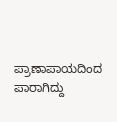ಪ್ರಾಣಾಪಾಯದಿಂದ ಪಾರಾಗಿದ್ದು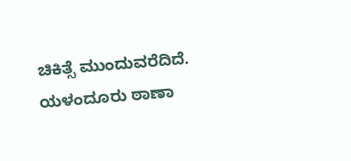ಚಿಕಿತ್ಸೆ ಮುಂದುವರೆದಿದೆ. ಯಳಂದೂರು ಠಾಣಾ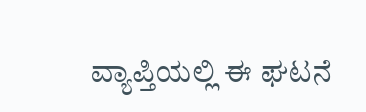ವ್ಯಾಪ್ತಿಯಲ್ಲಿ ಈ ಘಟನೆ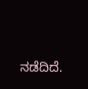ನಡೆದಿದೆ.